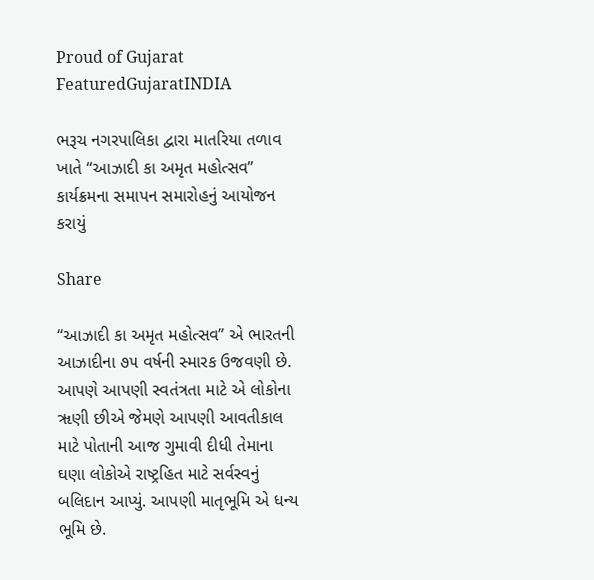Proud of Gujarat
FeaturedGujaratINDIA

ભરૂચ નગરપાલિકા દ્વારા માતરિયા તળાવ ખાતે “આઝાદી કા અમૃત મહોત્સવ” કાર્યક્રમના સમાપન સમારોહનું આયોજન કરાયું

Share

“આઝાદી કા અમૃત મહોત્સવ” એ ભારતની આઝાદીના ૭૫ વર્ષની સ્મારક ઉજવણી છે. આપણે આપણી સ્વતંત્રતા માટે એ લોકોના ૠણી છીએ જેમણે આપણી આવતીકાલ માટે પોતાની આજ ગુમાવી દીધી તેમાના ઘણા લોકોએ રાષ્ટ્રહિત માટે સર્વસ્વનું બલિદાન આપ્યું. આપણી માતૃભૂમિ એ ધન્ય ભૂમિ છે.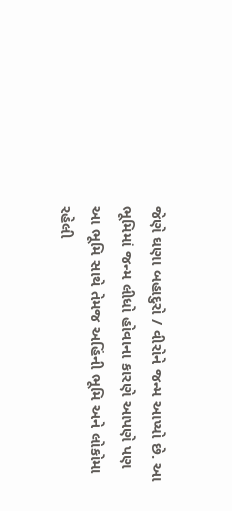જેણે ઘણા બહાદુરો / વીરોને જન્મ આપ્યો છે. આ ભૂમિમાં જન્મ લીધો હોવાના કારણે આપણે પણ આ ભૂમિ સાથે તેમજ અહિંની ભૂમિ અને લોકોમા રહેલી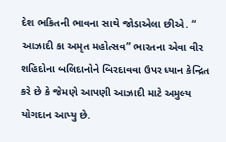દેશ ભકિતની ભાવના સાથે જોડાએલા છીએ. “ આઝાદી કા અમૃત મહોત્સવ” ભારતના એવા વીર શહિદોના બલિદાનોને બિરદાવવા ઉપર ધ્યાન કેન્દ્રિત કરે છે કે જેમણે આપણી આઝાદી માટે અમુલ્ય યોગદાન આપ્યુ છે.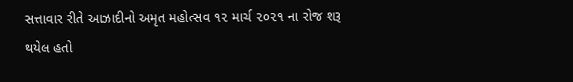સત્તાવાર રીતે આઝાદીનો અમૃત મહોત્સવ ૧૨ માર્ચ ૨૦૨૧ ના રોજ શરૂ થયેલ હતો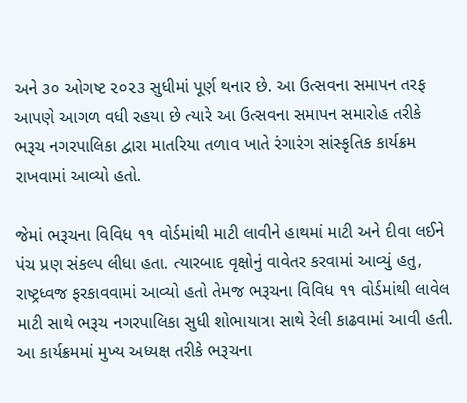અને ૩૦ ઓગષ્ટ ૨૦૨૩ સુધીમાં પૂર્ણ થનાર છે. આ ઉત્સવના સમાપન તરફ આપણે આગળ વધી રહયા છે ત્યારે આ ઉત્સવના સમાપન સમારોહ તરીકે ભરૂચ નગરપાલિકા દ્વારા માતરિયા તળાવ ખાતે રંગારંગ સાંસ્કૃતિક કાર્યક્રમ રાખવામાં આવ્યો હતો.

જેમાં ભરૂચના વિવિધ ૧૧ વોર્ડમાંથી માટી લાવીને હાથમાં માટી અને દીવા લઈને પંચ પ્રણ સંકલ્પ લીધા હતા. ત્યારબાદ વૃક્ષોનું વાવેતર કરવામાં આવ્યું હતુ, રાષ્ટ્રધ્વજ ફરકાવવામાં આવ્યો હતો તેમજ ભરૂચના વિવિધ ૧૧ વોર્ડમાંથી લાવેલ માટી સાથે ભરૂચ નગરપાલિકા સુધી શોભાયાત્રા સાથે રેલી કાઢવામાં આવી હતી. આ કાર્યક્રમમાં મુખ્ય અધ્યક્ષ તરીકે ભરૂચના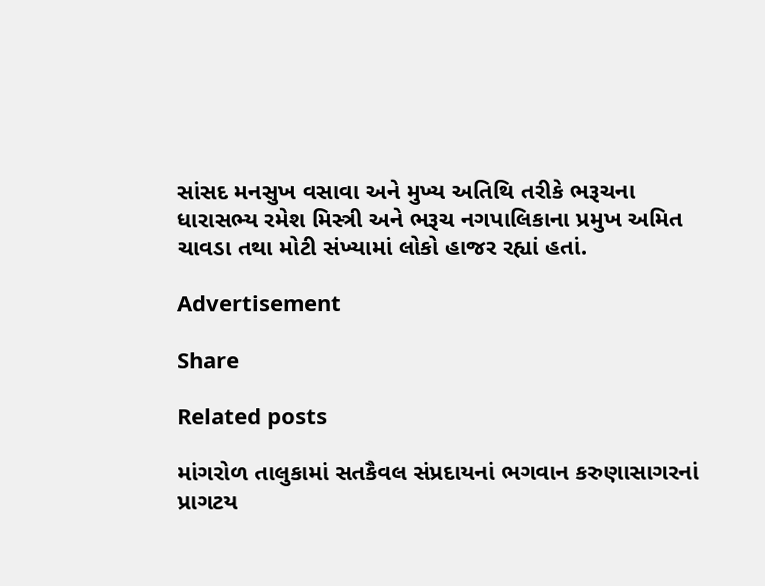સાંસદ મનસુખ વસાવા અને મુખ્ય અતિથિ તરીકે ભરૂચના ધારાસભ્ય રમેશ મિસ્ત્રી અને ભરૂચ નગપાલિકાના પ્રમુખ અમિત ચાવડા તથા મોટી સંખ્યામાં લોકો હાજર રહ્યાં હતાં.

Advertisement

Share

Related posts

માંગરોળ તાલુકામાં સતકૈવલ સંપ્રદાયનાં ભગવાન કરુણાસાગરનાં પ્રાગટય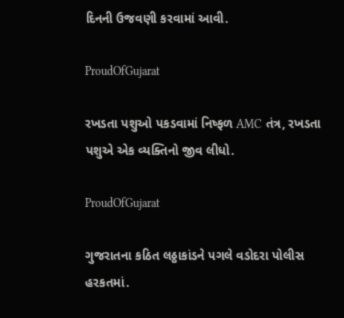દિનની ઉજવણી કરવામાં આવી.

ProudOfGujarat

રખડતા પશુઓ પકડવામાં નિષ્ફળ AMC તંત્ર, રખડતા પશુએ એક વ્યક્તિનો જીવ લીધો.

ProudOfGujarat

ગુજરાતના કઠિત લઠ્ઠાકાંડને પગલે વડોદરા પોલીસ હરકતમાં.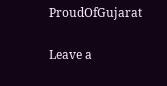ProudOfGujarat

Leave a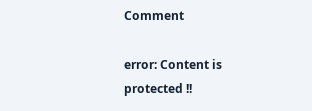Comment

error: Content is protected !!